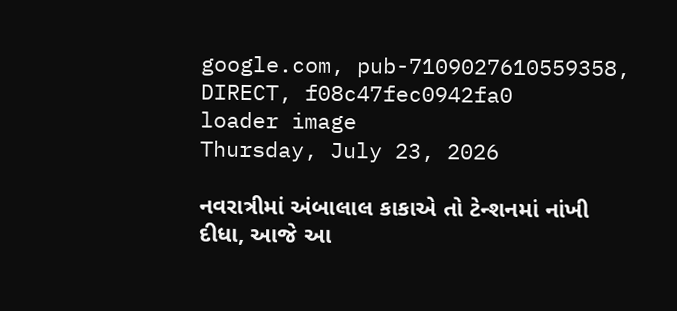google.com, pub-7109027610559358, DIRECT, f08c47fec0942fa0
loader image
Thursday, July 23, 2026

નવરાત્રીમાં અંબાલાલ કાકાએ તો ટેન્શનમાં નાંખી દીધા, આજે આ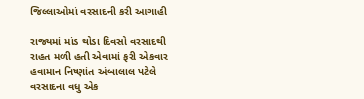જિલ્લાઓમાં વરસાદની કરી આગાહી

રાજ્યમાં માંડ થોડા દિવસો વરસાદથી રાહત મળી હતી એવામાં ફરી એકવાર હવામાન નિષ્ણાંત અંબાલાલ પટેલે વરસાદના વધુ એક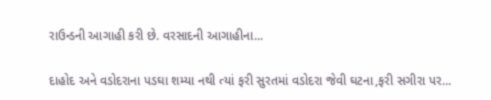રાઉન્ડની આગાહી કરી છે. વરસાદની આગાહીના...

દાહોદ અને વડોદરાના પડઘા શમ્યા નથી ત્યાં ફરી સુરતમાં વડોદરા જેવી ઘટના,ફરી સગીરા પર...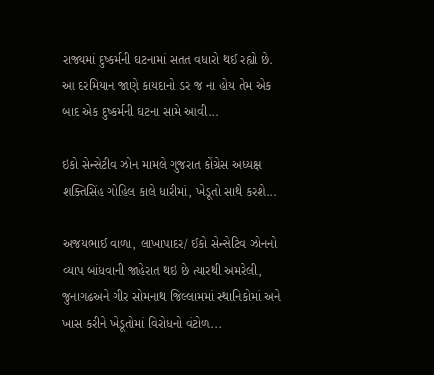રાજ્યમાં દુષ્કર્મની ઘટનામાં સતત વધારો થઈ રહ્યો છે. આ દરમિયાન જાણે કાયદાનો ડર જ ના હોય તેમ એક બાદ એક દુષ્કર્મની ઘટના સામે આવી...

ઇકો સેન્સેટીવ ઝોન મામલે ગુજરાત કોંગ્રેસ અધ્યક્ષ શક્તિસિંહ ગોહિલ કાલે ધારીમાં, ખેડૂતો સાથે કરશે...

અજયભાઈ વાળા, લાખાપાદર/ ઈકો સેન્સેટિવ ઝોનનો વ્યાપ બાંધવાની જાહેરાત થઇ છે ત્યારથી અમરેલી, જુનાગઢઅને ગીર સોમનાથ જિલ્લામમાં સ્થાનિકોમાં અને ખાસ કરીને ખેડૂતોમાં વિરોધનો વંટોળ...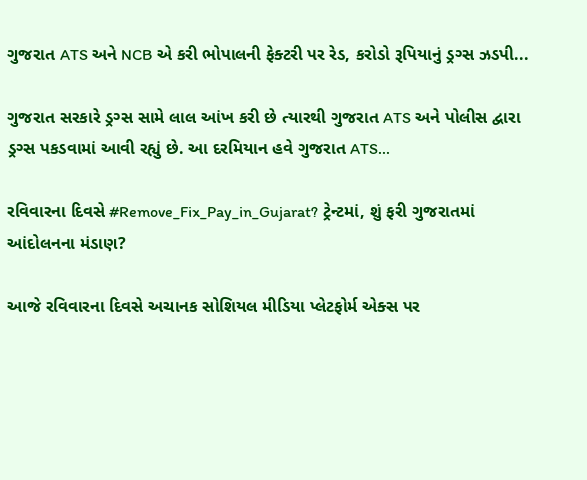ગુજરાત ATS અને NCB એ કરી ભોપાલની ફેક્ટરી પર રેડ, કરોડો રૂપિયાનું ડ્રગ્સ ઝડપી...

ગુજરાત સરકારે ડ્રગ્સ સામે લાલ આંખ કરી છે ત્યારથી ગુજરાત ATS અને પોલીસ દ્વારા ડ્રગ્સ પકડવામાં આવી રહ્યું છે. આ દરમિયાન હવે ગુજરાત ATS...

રવિવારના દિવસે #Remove_Fix_Pay_in_Gujarat? ટ્રેન્ટમાં, શું ફરી ગુજરાતમાં આંદોલનના મંડાણ?

આજે રવિવારના દિવસે અચાનક સોશિયલ મીડિયા પ્લેટફોર્મ એક્સ પર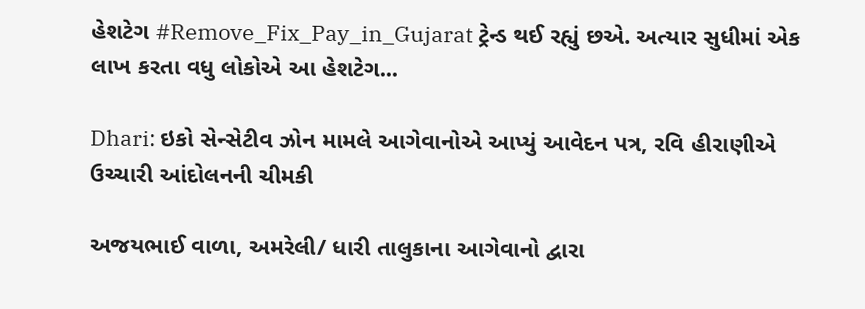હેશટેગ #Remove_Fix_Pay_in_Gujarat ટ્રેન્ડ થઈ રહ્યું છએ. અત્યાર સુધીમાં એક લાખ કરતા વધુ લોકોએ આ હેશટેગ...

Dhari: ઇકો સેન્સેટીવ ઝોન મામલે આગેવાનોએ આપ્યું આવેદન પત્ર, રવિ હીરાણીએ ઉચ્ચારી આંદોલનની ચીમકી

અજયભાઈ વાળા, અમરેલી/ ધારી તાલુકાના આગેવાનો દ્વારા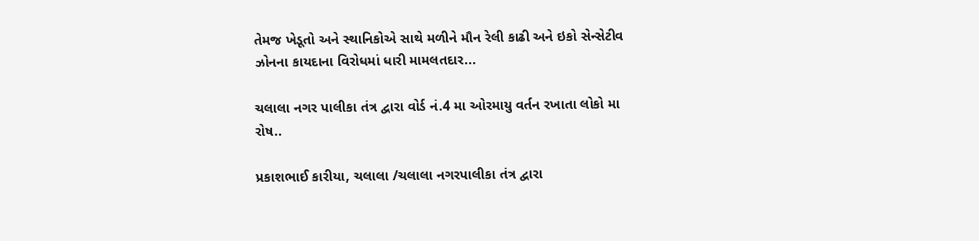તેમજ ખેડૂતો અને સ્થાનિકોએ સાથે મળીને મૌન રેલી કાઢી અને ઇકો સેન્સેટીવ ઝોનના કાયદાના વિરોધમાં ધારી મામલતદાર...

ચલાલા નગર પાલીકા તંત્ર દ્વારા વોર્ડ નં.4 મા ઓરમાયુ વર્તન રખાતા લોકો મા રોષ..

પ્રકાશભાઈ કારીયા, ચલાલા /ચલાલા નગરપાલીકા તંત્ર દ્વારા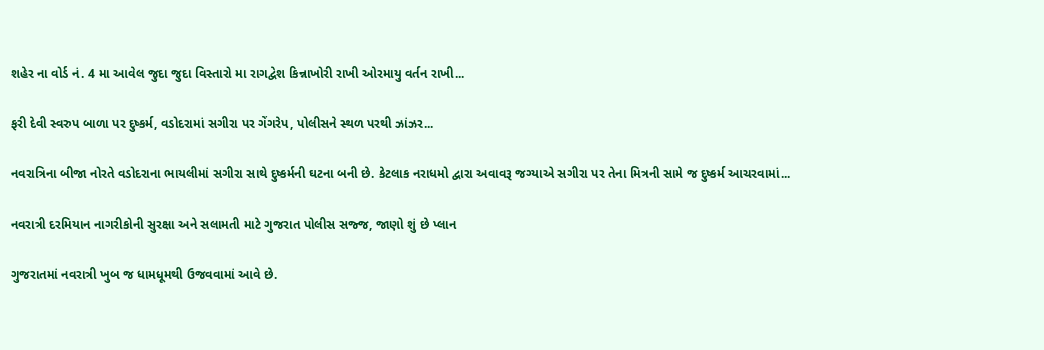શહેર ના વોર્ડ નં. 4 મા આવેલ જુદા જુદા વિસ્તારો મા રાગદ્વેશ કિન્નાખોરી રાખી ઓરમાયુ વર્તન રાખી...

ફરી દેવી સ્વરુપ બાળા પર દુષ્કર્મ, વડોદરામાં સગીરા પર ગેંગરેપ, પોલીસને સ્થળ પરથી ઝાંઝર...

નવરાત્રિના બીજા નોરતે વડોદરાના ભાયલીમાં સગીરા સાથે દુષ્કર્મની ઘટના બની છે. કેટલાક નરાધમો દ્વારા અવાવરૂ જગ્યાએ સગીરા પર તેના મિત્રની સામે જ દુષ્કર્મ આચરવામાં...

નવરાત્રી દરમિયાન નાગરીકોની સુરક્ષા અને સલામતી માટે ગુજરાત પોલીસ સજ્જ, જાણો શું છે પ્લાન

ગુજરાતમાં નવરાત્રી ખુબ જ ધામધૂમથી ઉજવવામાં આવે છે.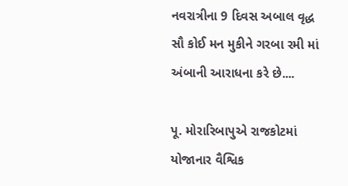નવરાત્રીના 9 દિવસ અબાલ વૃદ્ધ સૌ કોઈ મન મુકીને ગરબા રમી માં અંબાની આરાધના કરે છે....

પૂ. મોરારિબાપુએ રાજકોટમાં યોજાનાર વૈશ્વિક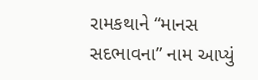રામકથાને “માનસ સદભાવના” નામ આપ્યું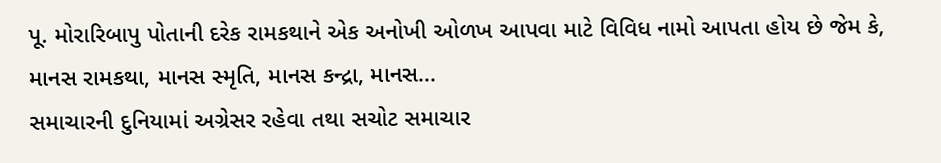પૂ. મોરારિબાપુ પોતાની દરેક રામકથાને એક અનોખી ઓળખ આપવા માટે વિવિધ નામો આપતા હોય છે જેમ કે, માનસ રામકથા, માનસ સ્મૃતિ, માનસ કન્દ્રા, માનસ...
સમાચારની દુનિયામાં અગ્રેસર રહેવા તથા સચોટ સમાચાર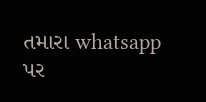તમારા whatsapp પર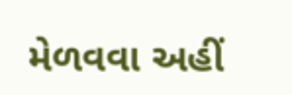મેળવવા અહીં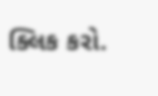ક્લિક કરો.